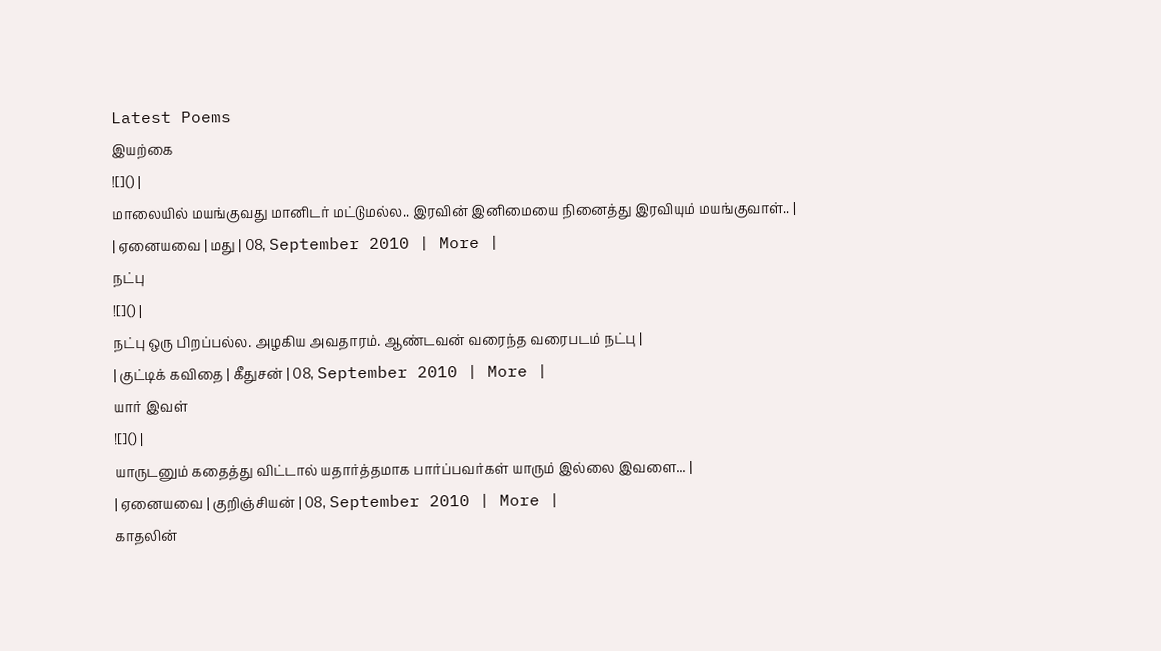Latest Poems
இயற்கை
![]() |
மாலையில் மயங்குவது மானிடர் மட்டுமல்ல.. இரவின் இனிமையை நினைத்து இரவியும் மயங்குவாள்.. |
| ஏனையவை | மது | 08, September 2010 | More |
நட்பு
![]() |
நட்பு ஒரு பிறப்பல்ல. அழகிய அவதாரம். ஆண்டவன் வரைந்த வரைபடம் நட்பு |
| குட்டிக் கவிதை | கீதுசன் | 08, September 2010 | More |
யார் இவள்
![]() |
யாருடனும் கதைத்து விட்டால் யதார்த்தமாக பார்ப்பவர்கள் யாரும் இல்லை இவளை... |
| ஏனையவை | குறிஞ்சியன் | 08, September 2010 | More |
காதலின்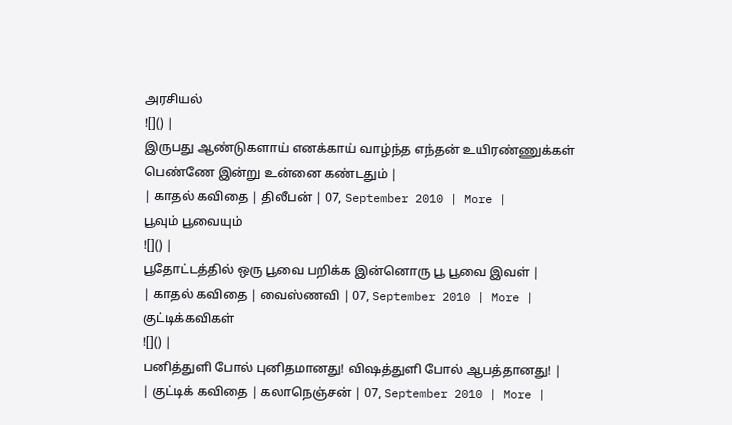அரசியல்
![]() |
இருபது ஆண்டுகளாய் எனக்காய் வாழ்ந்த எந்தன் உயிரண்ணுக்கள் பெண்ணே இன்று உன்னை கண்டதும் |
| காதல் கவிதை | திலீபன் | 07, September 2010 | More |
பூவும் பூவையும்
![]() |
பூதோட்டத்தில் ஒரு பூவை பறிக்க இன்னொரு பூ பூவை இவள் |
| காதல் கவிதை | வைஸ்ணவி | 07, September 2010 | More |
குட்டிக்கவிகள்
![]() |
பனித்துளி போல் புனிதமானது! விஷத்துளி போல் ஆபத்தானது! |
| குட்டிக் கவிதை | கலாநெஞ்சன் | 07, September 2010 | More |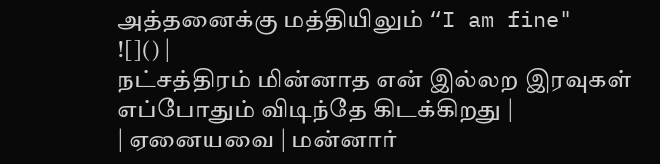அத்தனைக்கு மத்தியிலும் “I am fine"
![]() |
நட்சத்திரம் மின்னாத என் இல்லற இரவுகள் எப்போதும் விடிந்தே கிடக்கிறது |
| ஏனையவை | மன்னார்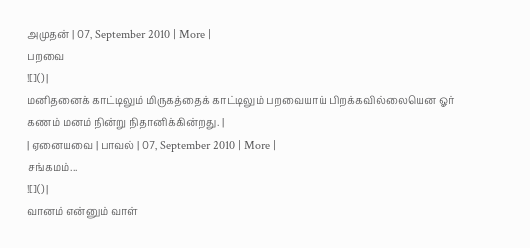அமுதன் | 07, September 2010 | More |
பறவை
![]() |
மனிதனைக் காட்டிலும் மிருகத்தைக் காட்டிலும் பறவையாய் பிறக்கவில்லையென ஓர் கணம் மனம் நின்று நிதானிக்கின்றது. |
| ஏனையவை | பாவல் | 07, September 2010 | More |
சங்கமம்...
![]() |
வானம் என்னும் வாள்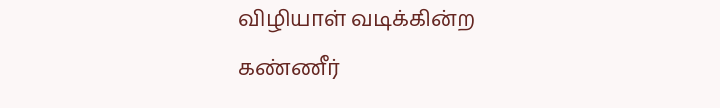விழியாள் வடிக்கின்ற கண்ணீர்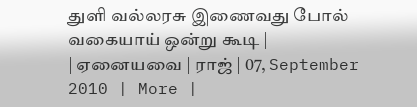துளி வல்லரசு இணைவது போல் வகையாய் ஒன்று கூடி |
| ஏனையவை | ராஜ் | 07, September 2010 | More |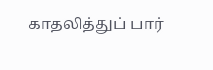காதலித்துப் பார்